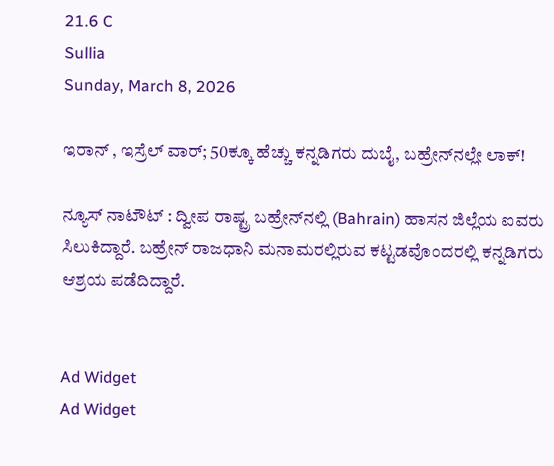21.6 C
Sullia
Sunday, March 8, 2026

ಇರಾನ್ , ಇಸ್ರೆಲ್ ವಾರ್; 50ಕ್ಕೂ ಹೆಚ್ಚು ಕನ್ನಡಿಗರು ದುಬೈ, ಬಹ್ರೇನ್‌ನಲ್ಲೇ ಲಾಕ್‌!

ನ್ಯೂಸ್ ನಾಟೌಟ್ : ದ್ವೀಪ ರಾಷ್ಟ್ರ ಬಹ್ರೇನ್‌ನಲ್ಲಿ (Bahrain) ಹಾಸನ ಜಿಲ್ಲೆಯ ಐವರು ಸಿಲುಕಿದ್ದಾರೆ. ಬಹ್ರೇನ್‌ ರಾಜಧಾನಿ ಮನಾಮರಲ್ಲಿರುವ ಕಟ್ಟಡವೊಂದರಲ್ಲಿ ಕನ್ನಡಿಗರು ಆಶ್ರಯ ಪಡೆದಿದ್ದಾರೆ.


Ad Widget
Ad Widget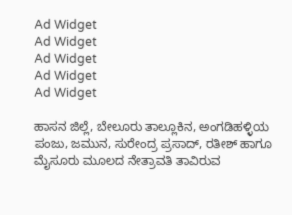Ad Widget
Ad Widget
Ad Widget
Ad Widget
Ad Widget

ಹಾಸನ ಜಿಲ್ಲೆ, ಬೇಲೂರು ತಾಲ್ಲೂಕಿನ, ಅಂಗಡಿಹಳ್ಳಿಯ ಪಂಜು, ಜಮುನ, ಸುರೇಂದ್ರ ಪ್ರಸಾದ್, ರತೀಶ್ ಹಾಗೂ ಮೈಸೂರು ಮೂಲದ ನೇತ್ರಾವತಿ ತಾವಿರುವ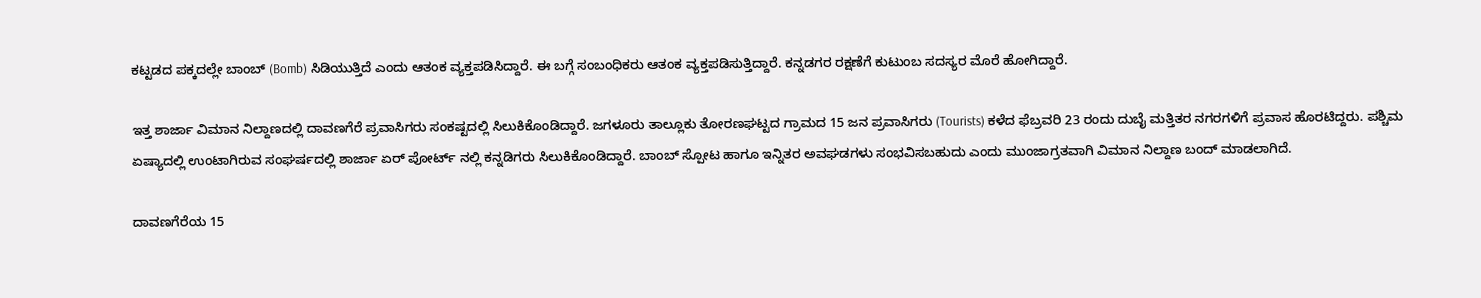ಕಟ್ಟಡದ ಪಕ್ಕದಲ್ಲೇ ಬಾಂಬ್ (Bomb) ಸಿಡಿಯುತ್ತಿದೆ ಎಂದು ಆತಂಕ ವ್ಯಕ್ತಪಡಿಸಿದ್ದಾರೆ. ಈ ಬಗ್ಗೆ ಸಂಬಂಧಿಕರು ಆತಂಕ ವ್ಯಕ್ತಪಡಿಸುತ್ತಿದ್ದಾರೆ. ಕನ್ನಡಗರ ರಕ್ಷಣೆಗೆ ಕುಟುಂಬ ಸದಸ್ಯರ ಮೊರೆ ಹೋಗಿದ್ದಾರೆ.

ಇತ್ತ ಶಾರ್ಜಾ ವಿಮಾನ ನಿಲ್ದಾಣದಲ್ಲಿ ದಾವಣಗೆರೆ ಪ್ರವಾಸಿಗರು ಸಂಕಷ್ಟದಲ್ಲಿ ಸಿಲುಕಿಕೊಂಡಿದ್ದಾರೆ. ಜಗಳೂರು ತಾಲ್ಲೂಕು ತೋರಣಘಟ್ಟದ ಗ್ರಾಮದ 15 ಜನ ಪ್ರವಾಸಿಗರು (Tourists) ಕಳೆದ ಫೆಬ್ರವರಿ 23 ರಂದು ದುಬೈ ಮತ್ತಿತರ ನಗರಗಳಿಗೆ ಪ್ರವಾಸ ಹೊರಟಿದ್ದರು. ಪಶ್ಚಿಮ ಏಷ್ಯಾದಲ್ಲಿ ಉಂಟಾಗಿರುವ ಸಂಘರ್ಷದಲ್ಲಿ ಶಾರ್ಜಾ ಏರ್ ಪೋರ್ಟ್ ನಲ್ಲಿ ಕನ್ನಡಿಗರು ಸಿಲುಕಿಕೊಂಡಿದ್ದಾರೆ. ಬಾಂಬ್ ಸ್ಪೋಟ ಹಾಗೂ ಇನ್ನಿತರ ಅವಘಡಗಳು ಸಂಭವಿಸಬಹುದು ಎಂದು ಮುಂಜಾಗ್ರತವಾಗಿ ವಿಮಾನ ನಿಲ್ದಾಣ ಬಂದ್ ಮಾಡಲಾಗಿದೆ.

ದಾವಣಗೆರೆಯ 15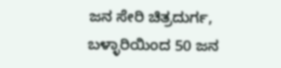ಜನ ಸೇರಿ ಚಿತ್ರದುರ್ಗ, ಬಳ್ಳಾರಿಯಿಂದ 50 ಜನ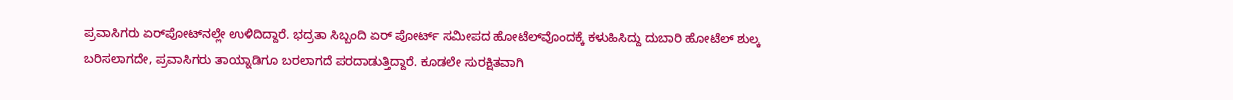ಪ್ರವಾಸಿಗರು ಏರ್‌ಪೋಟ್‌ನಲ್ಲೇ ಉಳಿದಿದ್ದಾರೆ. ಭದ್ರತಾ ಸಿಬ್ಬಂದಿ ಏರ್ ಪೋರ್ಟ್ ಸಮೀಪದ ಹೋಟೆಲ್‌ವೊಂದಕ್ಕೆ ಕಳುಹಿಸಿದ್ದು ದುಬಾರಿ ಹೋಟೆಲ್ ಶುಲ್ಕ ಬರಿಸಲಾಗದೇ, ಪ್ರವಾಸಿಗರು ತಾಯ್ನಾಡಿಗೂ ಬರಲಾಗದೆ ಪರದಾಡುತ್ತಿದ್ದಾರೆ. ಕೂಡಲೇ ಸುರಕ್ಷಿತವಾಗಿ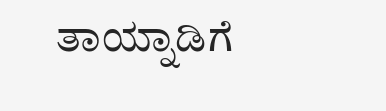ತಾಯ್ನಾಡಿಗೆ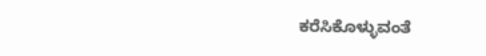ಕರೆಸಿಕೊಳ್ಳುವಂತೆ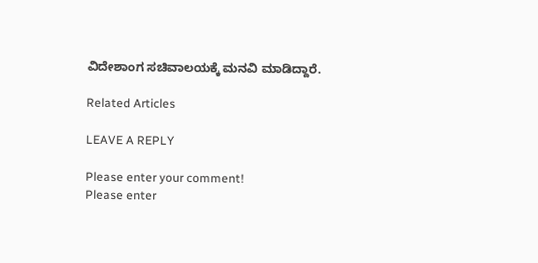ವಿದೇಶಾಂಗ ಸಚಿವಾಲಯಕ್ಕೆ ಮನವಿ ಮಾಡಿದ್ದಾರೆ.

Related Articles

LEAVE A REPLY

Please enter your comment!
Please enter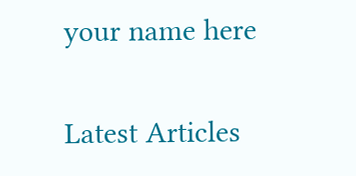your name here

Latest Articles